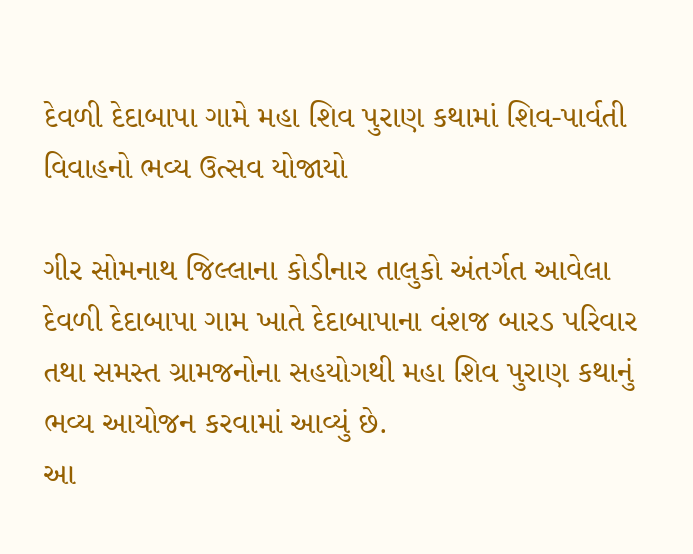દેવળી દેદાબાપા ગામે મહા શિવ પુરાણ કથામાં શિવ-પાર્વતી વિવાહનો ભવ્ય ઉત્સવ યોજાયો

ગીર સોમનાથ જિલ્લાના કોડીનાર તાલુકો અંતર્ગત આવેલા દેવળી દેદાબાપા ગામ ખાતે દેદાબાપાના વંશજ બારડ પરિવાર તથા સમસ્ત ગ્રામજનોના સહયોગથી મહા શિવ પુરાણ કથાનું ભવ્ય આયોજન કરવામાં આવ્યું છે.
આ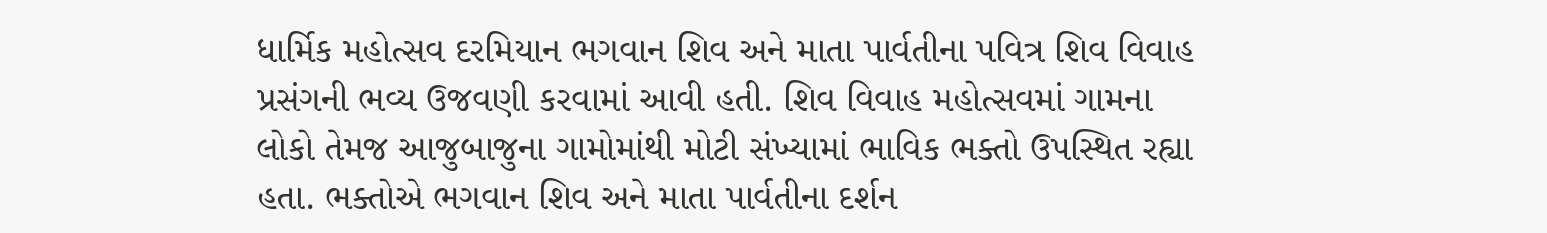ધાર્મિક મહોત્સવ દરમિયાન ભગવાન શિવ અને માતા પાર્વતીના પવિત્ર શિવ વિવાહ પ્રસંગની ભવ્ય ઉજવણી કરવામાં આવી હતી. શિવ વિવાહ મહોત્સવમાં ગામના લોકો તેમજ આજુબાજુના ગામોમાંથી મોટી સંખ્યામાં ભાવિક ભક્તો ઉપસ્થિત રહ્યા હતા. ભક્તોએ ભગવાન શિવ અને માતા પાર્વતીના દર્શન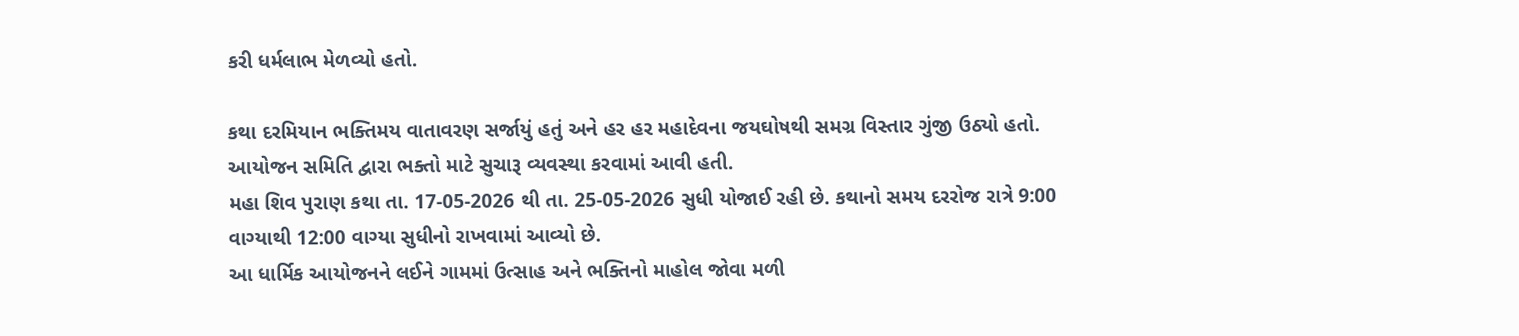કરી ધર્મલાભ મેળવ્યો હતો.

કથા દરમિયાન ભક્તિમય વાતાવરણ સર્જાયું હતું અને હર હર મહાદેવના જયઘોષથી સમગ્ર વિસ્તાર ગુંજી ઉઠ્યો હતો. આયોજન સમિતિ દ્વારા ભક્તો માટે સુચારૂ વ્યવસ્થા કરવામાં આવી હતી.
મહા શિવ પુરાણ કથા તા. 17-05-2026 થી તા. 25-05-2026 સુધી યોજાઈ રહી છે. કથાનો સમય દરરોજ રાત્રે 9:00 વાગ્યાથી 12:00 વાગ્યા સુધીનો રાખવામાં આવ્યો છે.
આ ધાર્મિક આયોજનને લઈને ગામમાં ઉત્સાહ અને ભક્તિનો માહોલ જોવા મળી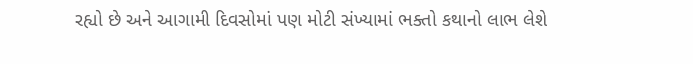રહ્યો છે અને આગામી દિવસોમાં પણ મોટી સંખ્યામાં ભક્તો કથાનો લાભ લેશે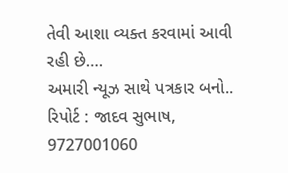તેવી આશા વ્યક્ત કરવામાં આવી રહી છે….
અમારી ન્યૂઝ સાથે પત્રકાર બનો..
રિપોર્ટ : જાદવ સુભાષ,
9727001060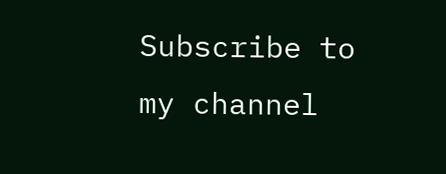Subscribe to my channel